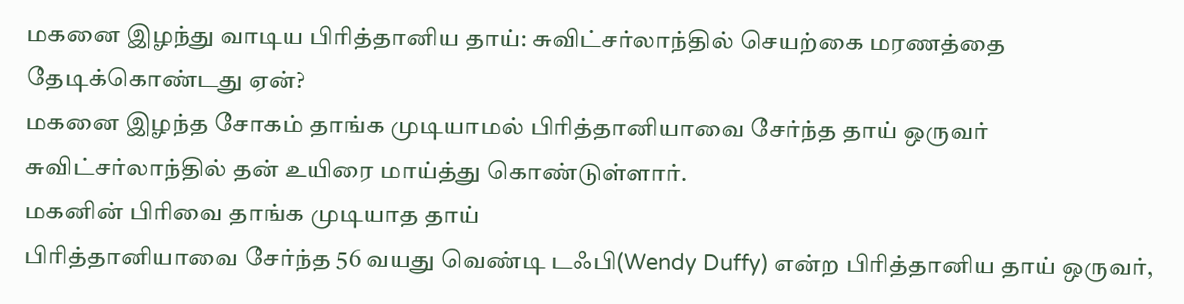மகனை இழந்து வாடிய பிரித்தானிய தாய்: சுவிட்சர்லாந்தில் செயற்கை மரணத்தை தேடிக்கொண்டது ஏன்?
மகனை இழந்த சோகம் தாங்க முடியாமல் பிரித்தானியாவை சேர்ந்த தாய் ஒருவர் சுவிட்சர்லாந்தில் தன் உயிரை மாய்த்து கொண்டுள்ளார்.
மகனின் பிரிவை தாங்க முடியாத தாய்
பிரித்தானியாவை சேர்ந்த 56 வயது வெண்டி டஃபி(Wendy Duffy) என்ற பிரித்தானிய தாய் ஒருவர்,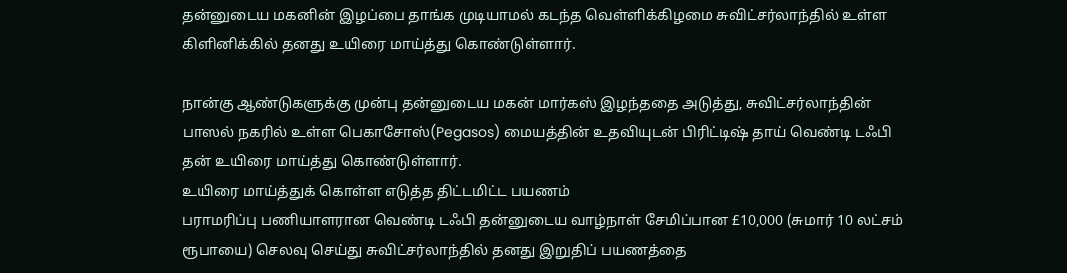தன்னுடைய மகனின் இழப்பை தாங்க முடியாமல் கடந்த வெள்ளிக்கிழமை சுவிட்சர்லாந்தில் உள்ள கிளினிக்கில் தனது உயிரை மாய்த்து கொண்டுள்ளார்.

நான்கு ஆண்டுகளுக்கு முன்பு தன்னுடைய மகன் மார்கஸ் இழந்ததை அடுத்து, சுவிட்சர்லாந்தின் பாஸல் நகரில் உள்ள பெகாசோஸ்(Pegasos) மையத்தின் உதவியுடன் பிரிட்டிஷ் தாய் வெண்டி டஃபி தன் உயிரை மாய்த்து கொண்டுள்ளார்.
உயிரை மாய்த்துக் கொள்ள எடுத்த திட்டமிட்ட பயணம்
பராமரிப்பு பணியாளரான வெண்டி டஃபி தன்னுடைய வாழ்நாள் சேமிப்பான £10,000 (சுமார் 10 லட்சம் ரூபாயை) செலவு செய்து சுவிட்சர்லாந்தில் தனது இறுதிப் பயணத்தை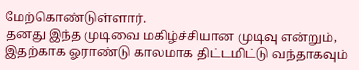மேற்கொண்டுள்ளார்.
தனது இந்த முடிவை மகிழ்ச்சியான முடிவு என்றும், இதற்காக ஓராண்டு காலமாக திட்டமிட்டு வந்தாகவும்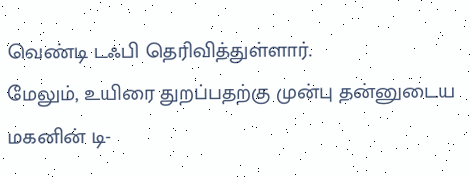வெண்டி டஃபி தெரிவித்துள்ளார்.
மேலும், உயிரை துறப்பதற்கு முன்பு தன்னுடைய மகனின் டி-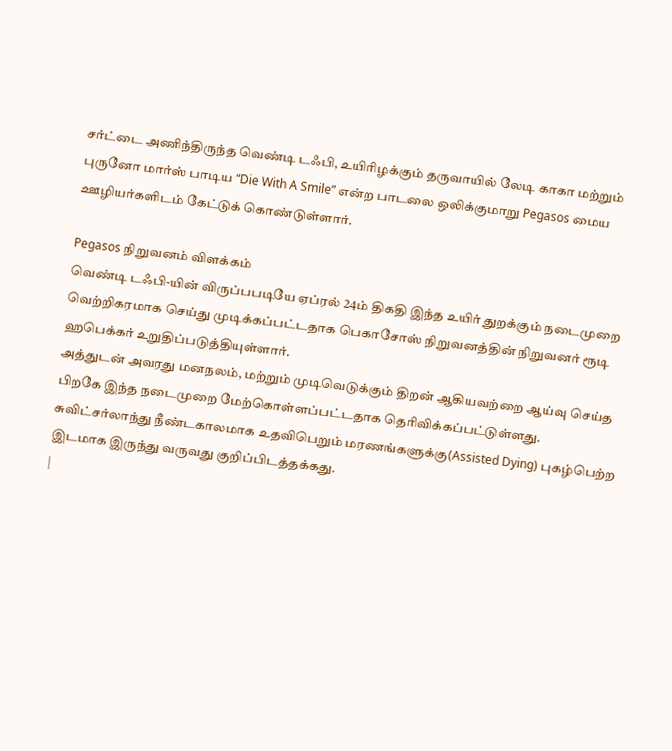சர்ட்டை அணிந்திருந்த வெண்டி டஃபி, உயிரிழக்கும் தருவாயில் லேடி காகா மற்றும் புருனோ மார்ஸ் பாடிய “Die With A Smile” என்ற பாடலை ஒலிக்குமாறு Pegasos மைய ஊழியர்களிடம் கேட்டுக் கொண்டுள்ளார்.

Pegasos நிறுவனம் விளக்கம்
வெண்டி டஃபி-யின் விருப்பபடியே ஏப்ரல் 24ம் திகதி இந்த உயிர் துறக்கும் நடைமுறை வெற்றிகரமாக செய்து முடிக்கப்பட்டதாக பெகாசோஸ் நிறுவனத்தின் நிறுவனர் ரூடி ஹபெக்கர் உறுதிப்படுத்தியுள்ளார்.
அத்துடன் அவரது மனநலம், மற்றும் முடிவெடுக்கும் திறன் ஆகியவற்றை ஆய்வு செய்த பிறகே இந்த நடைமுறை மேற்கொள்ளப்பட்டதாக தெரிவிக்கப்பட்டுள்ளது.
சுவிட்சர்லாந்து நீண்டகாலமாக உதவிபெறும் மரணங்களுக்கு(Assisted Dying) புகழ்பெற்ற இடமாக இருந்து வருவது குறிப்பிடத்தக்கது.
|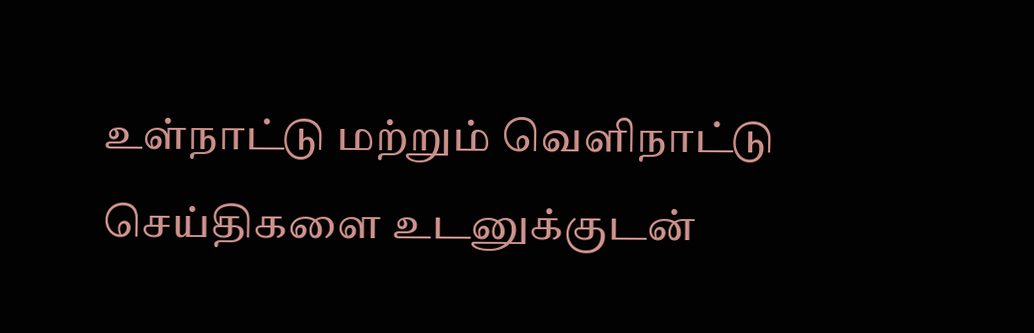உள்நாட்டு மற்றும் வெளிநாட்டு செய்திகளை உடனுக்குடன்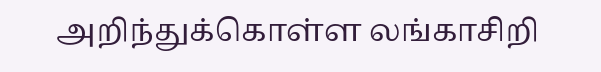அறிந்துக்கொள்ள லங்காசிறி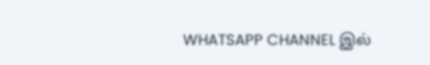WHATSAPP CHANNEL இல்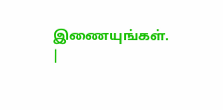இணையுங்கள். |